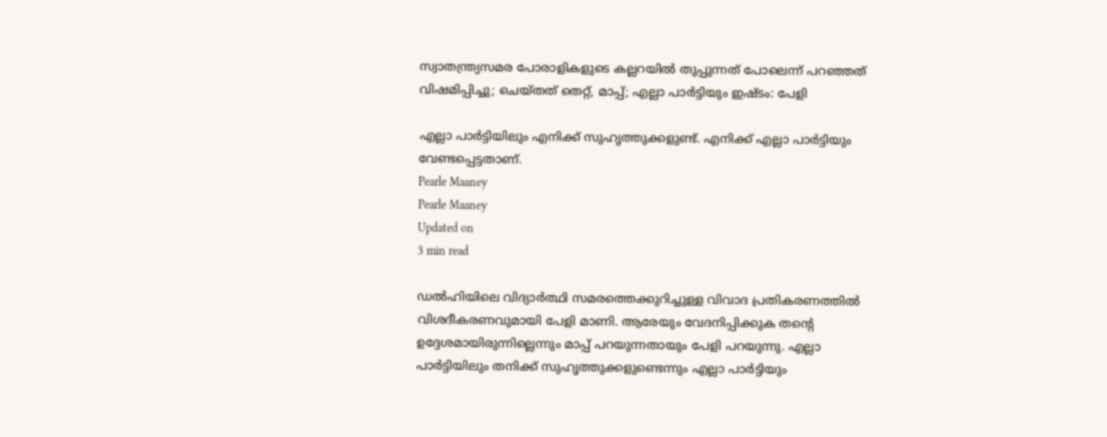സ്വാതന്ത്ര്യസമര പോരാളികളുടെ കല്ലറയില്‍ തുപ്പുന്നത് പോലെന്ന് പറഞ്ഞത് വിഷമിപ്പിച്ചു; ചെയ്തത് തെറ്റ്, മാപ്പ്; എല്ലാ പാര്‍ട്ടിയും ഇഷ്ടം: പേളി

എല്ലാ പാര്‍ട്ടിയിലും എനിക്ക് സുഹൃത്തുക്കളുണ്ട്. എനിക്ക് എല്ലാ പാര്‍ട്ടിയും വേണ്ടപ്പെട്ടതാണ്.
Pearle Maaney
Pearle Maaney
Updated on
3 min read

ഡല്‍ഹിയിലെ വിദ്യാര്‍ത്ഥി സമരത്തെക്കുറിച്ചുള്ള വിവാദ പ്രതികരണത്തില്‍ വിശദീകരണവുമായി പേളി മാണി. ആരേയും വേദനിപ്പിക്കുക തന്റെ ഉദ്ദേശമായിരുന്നില്ലെന്നും മാപ്പ് പറയുന്നതായും പേളി പറയുന്നു. എല്ലാ പാര്‍ട്ടിയിലും തനിക്ക് സുഹൃത്തുക്കളുണ്ടെന്നും എല്ലാ പാര്‍ട്ടിയും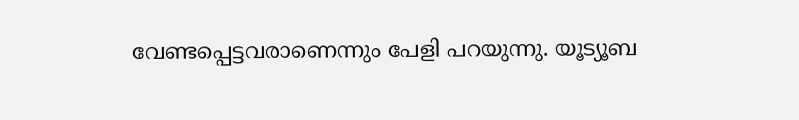വേണ്ടപ്പെട്ടവരാണെന്നും പേളി പറയുന്നു. യൂട്യൂബ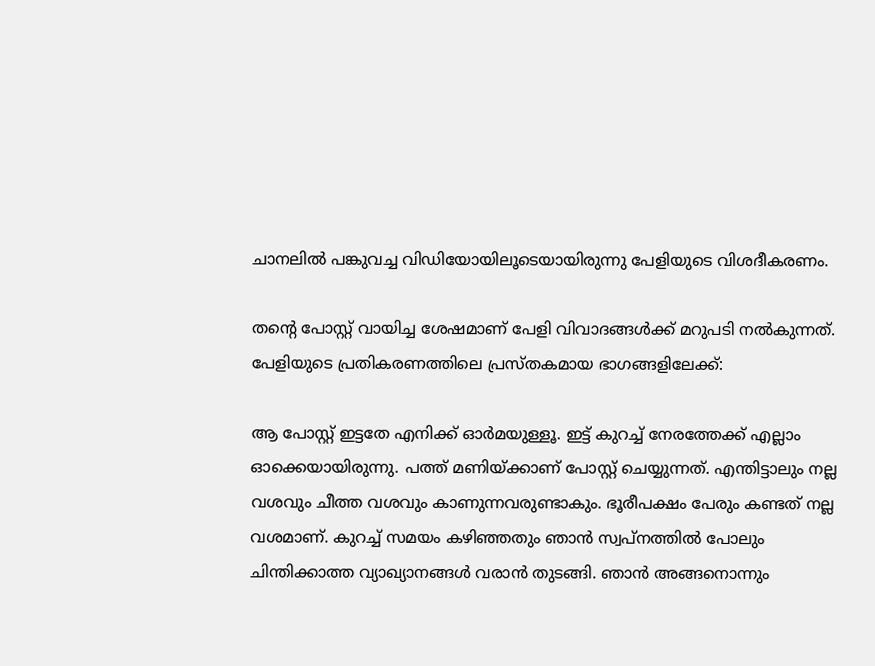ചാനലില്‍ പങ്കുവച്ച വിഡിയോയിലൂടെയായിരുന്നു പേളിയുടെ വിശദീകരണം.

തന്റെ പോസ്റ്റ് വായിച്ച ശേഷമാണ് പേളി വിവാദങ്ങള്‍ക്ക് മറുപടി നല്‍കുന്നത്. പേളിയുടെ പ്രതികരണത്തിലെ പ്രസ്തകമായ ഭാഗങ്ങളിലേക്ക്:

ആ പോസ്റ്റ് ഇട്ടതേ എനിക്ക് ഓര്‍മയുള്ളൂ. ഇട്ട് കുറച്ച് നേരത്തേക്ക് എല്ലാം ഓക്കെയായിരുന്നു. പത്ത് മണിയ്ക്കാണ് പോസ്റ്റ് ചെയ്യുന്നത്. എന്തിട്ടാലും നല്ല വശവും ചീത്ത വശവും കാണുന്നവരുണ്ടാകും. ഭൂരീപക്ഷം പേരും കണ്ടത് നല്ല വശമാണ്. കുറച്ച് സമയം കഴിഞ്ഞതും ഞാന്‍ സ്വപ്‌നത്തില്‍ പോലും ചിന്തിക്കാത്ത വ്യാഖ്യാനങ്ങള്‍ വരാന്‍ തുടങ്ങി. ഞാന്‍ അങ്ങനൊന്നും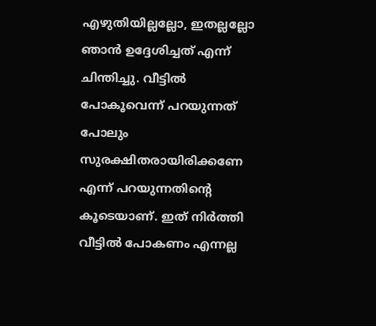എഴുതിയില്ലല്ലോ, ഇതല്ലല്ലോ ഞാന്‍ ഉദ്ദേശിച്ചത് എന്ന് ചിന്തിച്ചു. വീട്ടില്‍ പോകൂവെന്ന് പറയുന്നത് പോലും സുരക്ഷിതരായിരിക്കണേ എന്ന് പറയുന്നതിന്റെ കൂടെയാണ്. ഇത് നിര്‍ത്തി വീട്ടില്‍ പോകണം എന്നല്ല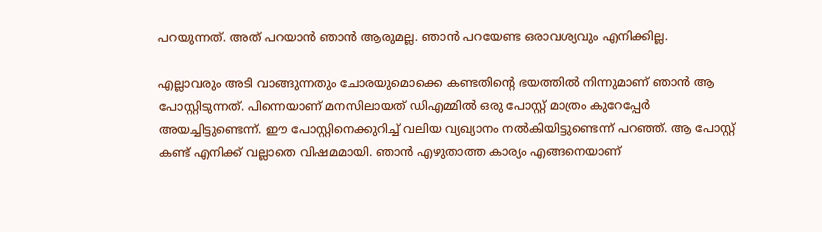പറയുന്നത്. അത് പറയാന്‍ ഞാന്‍ ആരുമല്ല. ഞാന്‍ പറയേണ്ട ഒരാവശ്യവും എനിക്കില്ല.

എല്ലാവരും അടി വാങ്ങുന്നതും ചോരയുമൊക്കെ കണ്ടതിന്റെ ഭയത്തില്‍ നിന്നുമാണ് ഞാന്‍ ആ പോസ്റ്റിടുന്നത്. പിന്നെയാണ് മനസിലായത് ഡിഎമ്മില്‍ ഒരു പോസ്റ്റ് മാത്രം കുറേപ്പേര്‍ അയച്ചിട്ടുണ്ടെന്ന്. ഈ പോസ്റ്റിനെക്കുറിച്ച് വലിയ വ്യഖ്യാനം നല്‍കിയിട്ടുണ്ടെന്ന് പറഞ്ഞ്. ആ പോസ്റ്റ് കണ്ട് എനിക്ക് വല്ലാതെ വിഷമമായി. ഞാന്‍ എഴുതാത്ത കാര്യം എങ്ങനെയാണ്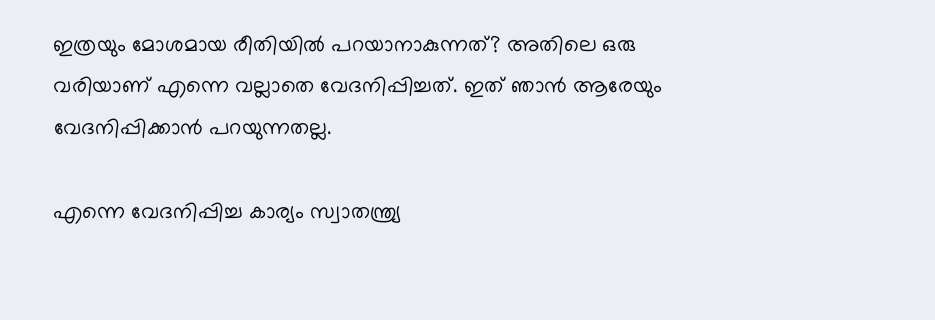ഇത്രയും മോശമായ രീതിയില്‍ പറയാനാകുന്നത്? അതിലെ ഒരു വരിയാണ് എന്നെ വല്ലാതെ വേദനിപ്പിച്ചത്. ഇത് ഞാന്‍ ആരേയും വേദനിപ്പിക്കാന്‍ പറയുന്നതല്ല.

എന്നെ വേദനിപ്പിച്ച കാര്യം സ്വാതന്ത്ര്യ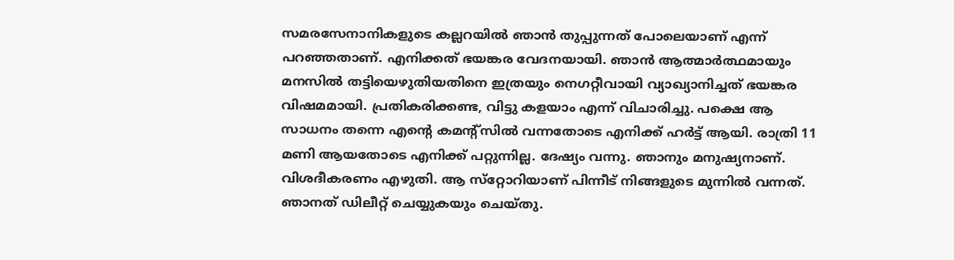സമരസേനാനികളുടെ കല്ലറയില്‍ ഞാന്‍ തുപ്പുന്നത് പോലെയാണ് എന്ന് പറഞ്ഞതാണ്. എനിക്കത് ഭയങ്കര വേദനയായി. ഞാന്‍ ആത്മാര്‍ത്ഥമായും മനസില്‍ തട്ടിയെഴുതിയതിനെ ഇത്രയും നെഗറ്റീവായി വ്യാഖ്യാനിച്ചത് ഭയങ്കര വിഷമമായി. പ്രതികരിക്കണ്ട, വിട്ടു കളയാം എന്ന് വിചാരിച്ചു. പക്ഷെ ആ സാധനം തന്നെ എന്റെ കമന്റ്‌സില്‍ വന്നതോടെ എനിക്ക് ഹര്‍ട്ട് ആയി. രാത്രി 11 മണി ആയതോടെ എനിക്ക് പറ്റുന്നില്ല. ദേഷ്യം വന്നു. ഞാനും മനുഷ്യനാണ്. വിശദീകരണം എഴുതി. ആ സ്‌റ്റോറിയാണ് പിന്നീട് നിങ്ങളുടെ മുന്നില്‍ വന്നത്. ഞാനത് ഡിലീറ്റ് ചെയ്യുകയും ചെയ്തു.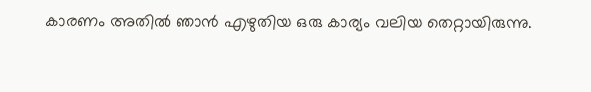കാരണം അതില്‍ ഞാന്‍ എഴുതിയ ഒരു കാര്യം വലിയ തെറ്റായിരുന്നു.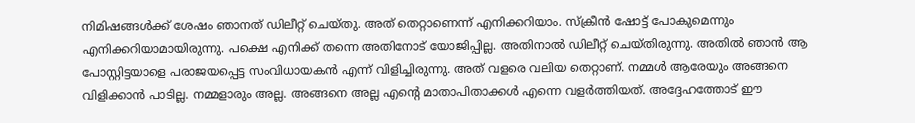നിമിഷങ്ങള്‍ക്ക് ശേഷം ഞാനത് ഡിലീറ്റ് ചെയ്തു. അത് തെറ്റാണെന്ന് എനിക്കറിയാം. സ്‌ക്രീന്‍ ഷോട്ട് പോകുമെന്നും എനിക്കറിയാമായിരുന്നു. പക്ഷെ എനിക്ക് തന്നെ അതിനോട് യോജിപ്പില്ല. അതിനാല്‍ ഡിലീറ്റ് ചെയ്തിരുന്നു. അതില്‍ ഞാന്‍ ആ പോസ്റ്റിട്ടയാളെ പരാജയപ്പെട്ട സംവിധായകന്‍ എന്ന് വിളിച്ചിരുന്നു. അത് വളരെ വലിയ തെറ്റാണ്. നമ്മള്‍ ആരേയും അങ്ങനെ വിളിക്കാന്‍ പാടില്ല. നമ്മളാരും അല്ല. അങ്ങനെ അല്ല എന്റെ മാതാപിതാക്കള്‍ എന്നെ വളര്‍ത്തിയത്. അദ്ദേഹത്തോട് ഈ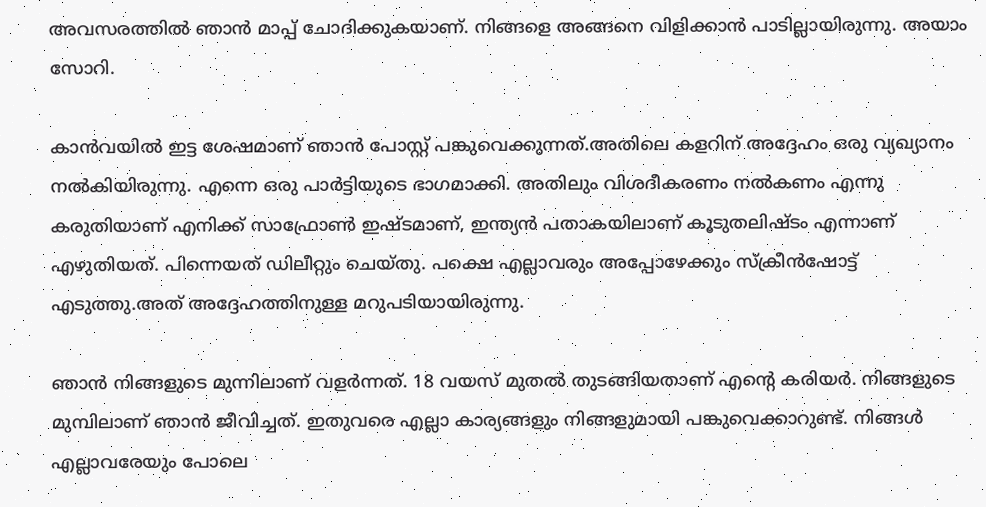അവസരത്തില്‍ ഞാന്‍ മാപ്പ് ചോദിക്കുകയാണ്. നിങ്ങളെ അങ്ങനെ വിളിക്കാന്‍ പാടില്ലായിരുന്നു. അയാം സോറി.

കാന്‍വയില്‍ ഇട്ട ശേഷമാണ് ഞാന്‍ പോസ്റ്റ് പങ്കുവെക്കുന്നത്.അതിലെ കളറിന് അദ്ദേഹം ഒരു വ്യഖ്യാനം നല്‍കിയിരുന്നു. എന്നെ ഒരു പാര്‍ട്ടിയുടെ ഭാഗമാക്കി. അതിലും വിശദീകരണം നല്‍കണം എന്നു കരുതിയാണ് എനിക്ക് സാഫ്രോണ്‍ ഇഷ്ടമാണ്, ഇന്ത്യന്‍ പതാകയിലാണ് കൂടുതലിഷ്ടം എന്നാണ് എഴുതിയത്. പിന്നെയത് ഡിലീറ്റും ചെയ്തു. പക്ഷെ എല്ലാവരും അപ്പോഴേക്കും സ്‌ക്രീന്‍ഷോട്ട് എടുത്തു.അത് അദ്ദേഹത്തിനുള്ള മറുപടിയായിരുന്നു.

ഞാന്‍ നിങ്ങളുടെ മുന്നിലാണ് വളര്‍ന്നത്. 18 വയസ് മുതല്‍ തുടങ്ങിയതാണ് എന്റെ കരിയര്‍. നിങ്ങളുടെ മുമ്പിലാണ് ഞാന്‍ ജീവിച്ചത്. ഇതുവരെ എല്ലാ കാര്യങ്ങളും നിങ്ങളുമായി പങ്കുവെക്കാറുണ്ട്. നിങ്ങള്‍ എല്ലാവരേയും പോലെ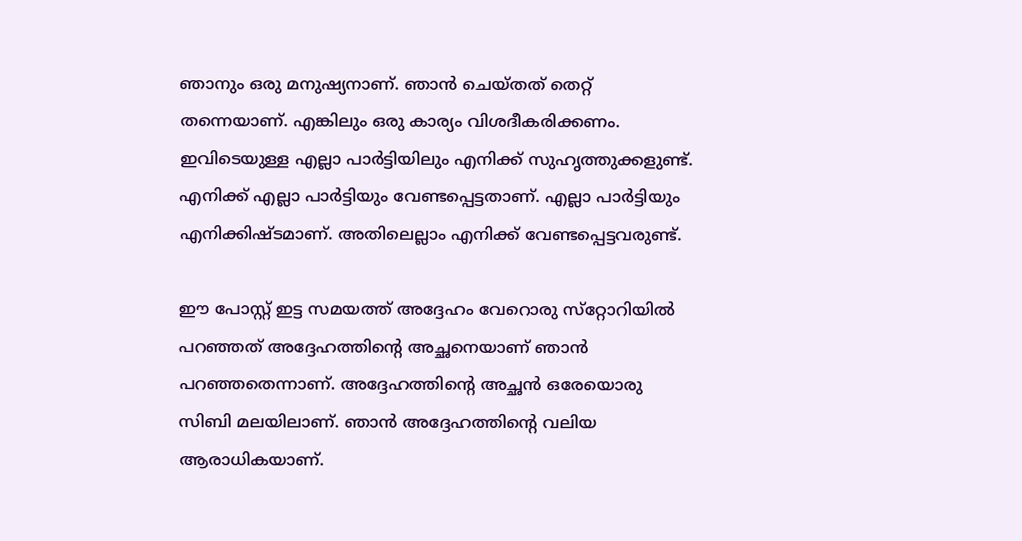ഞാനും ഒരു മനുഷ്യനാണ്. ഞാന്‍ ചെയ്തത് തെറ്റ് തന്നെയാണ്. എങ്കിലും ഒരു കാര്യം വിശദീകരിക്കണം. ഇവിടെയുള്ള എല്ലാ പാര്‍ട്ടിയിലും എനിക്ക് സുഹൃത്തുക്കളുണ്ട്. എനിക്ക് എല്ലാ പാര്‍ട്ടിയും വേണ്ടപ്പെട്ടതാണ്. എല്ലാ പാര്‍ട്ടിയും എനിക്കിഷ്ടമാണ്. അതിലെല്ലാം എനിക്ക് വേണ്ടപ്പെട്ടവരുണ്ട്.

ഈ പോസ്റ്റ് ഇട്ട സമയത്ത് അദ്ദേഹം വേറൊരു സ്‌റ്റോറിയില്‍ പറഞ്ഞത് അദ്ദേഹത്തിന്റെ അച്ഛനെയാണ് ഞാന്‍ പറഞ്ഞതെന്നാണ്. അദ്ദേഹത്തിന്റെ അച്ഛന്‍ ഒരേയൊരു സിബി മലയിലാണ്. ഞാന്‍ അദ്ദേഹത്തിന്റെ വലിയ ആരാധികയാണ്.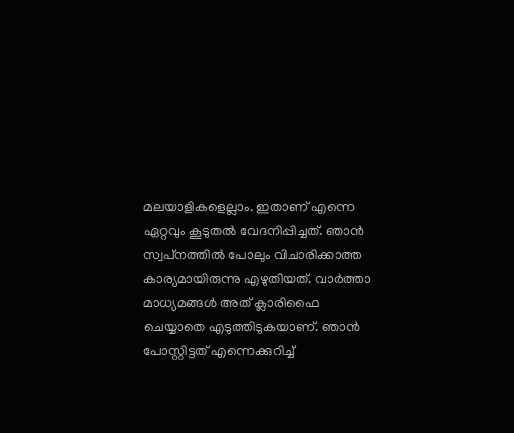മലയാളികളെല്ലാം. ഇതാണ് എന്നെ ഏറ്റവും കൂടുതല്‍ വേദനിപ്പിച്ചത്. ഞാന്‍ സ്വപ്‌നത്തില്‍ പോലും വിചാരിക്കാത്ത കാര്യമായിരുന്നു എഴുതിയത്. വാര്‍ത്താ മാധ്യമങ്ങള്‍ അത് ക്ലാരിഫൈ ചെയ്യാതെ എടുത്തിടുകയാണ്. ഞാന്‍ പോസ്റ്റിട്ടത് എന്നെക്കുറിച്ച്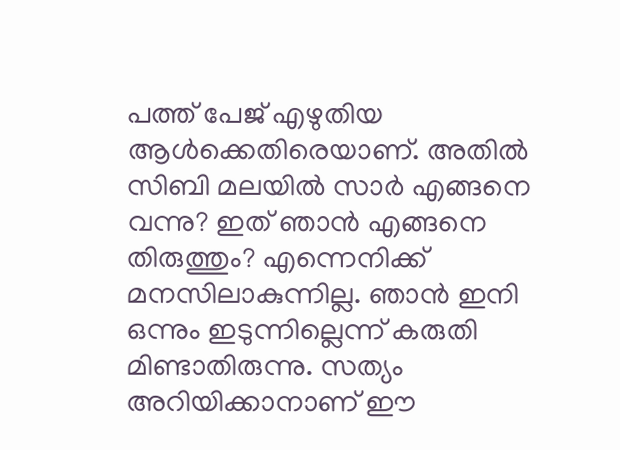പത്ത് പേജ് എഴുതിയ ആള്‍ക്കെതിരെയാണ്. അതില്‍ സിബി മലയില്‍ സാര്‍ എങ്ങനെ വന്നു? ഇത് ഞാന്‍ എങ്ങനെ തിരുത്തും? എന്നെനിക്ക് മനസിലാകുന്നില്ല. ഞാന്‍ ഇനി ഒന്നും ഇടുന്നില്ലെന്ന് കരുതി മിണ്ടാതിരുന്നു. സത്യം അറിയിക്കാനാണ് ഈ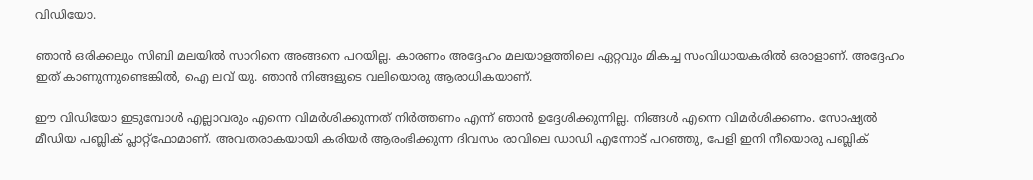വിഡിയോ.

ഞാന്‍ ഒരിക്കലും സിബി മലയില്‍ സാറിനെ അങ്ങനെ പറയില്ല. കാരണം അദ്ദേഹം മലയാളത്തിലെ ഏറ്റവും മികച്ച സംവിധായകരില്‍ ഒരാളാണ്. അദ്ദേഹം ഇത് കാണുന്നുണ്ടെങ്കില്‍, ഐ ലവ് യു. ഞാന്‍ നിങ്ങളുടെ വലിയൊരു ആരാധികയാണ്.

ഈ വിഡിയോ ഇടുമ്പോള്‍ എല്ലാവരും എന്നെ വിമര്‍ശിക്കുന്നത് നിര്‍ത്തണം എന്ന് ഞാന്‍ ഉദ്ദേശിക്കുന്നില്ല. നിങ്ങള്‍ എന്നെ വിമര്‍ശിക്കണം. സോഷ്യല്‍ മീഡിയ പബ്ലിക് പ്ലാറ്റ്‌ഫോമാണ്. അവതരാകയായി കരിയര്‍ ആരംഭിക്കുന്ന ദിവസം രാവിലെ ഡാഡി എന്നോട് പറഞ്ഞു, പേളി ഇനി നീയൊരു പബ്ലിക്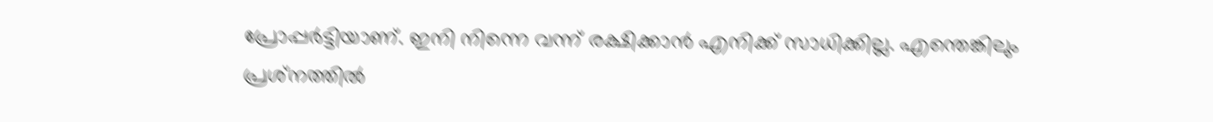പ്രോപ്പര്‍ട്ടിയാണ്. ഇനി നിന്നെ വന്ന് രക്ഷിക്കാന്‍ എനിക്ക് സാധിക്കില്ല. എന്തെങ്കിലും പ്രശ്‌നത്തില്‍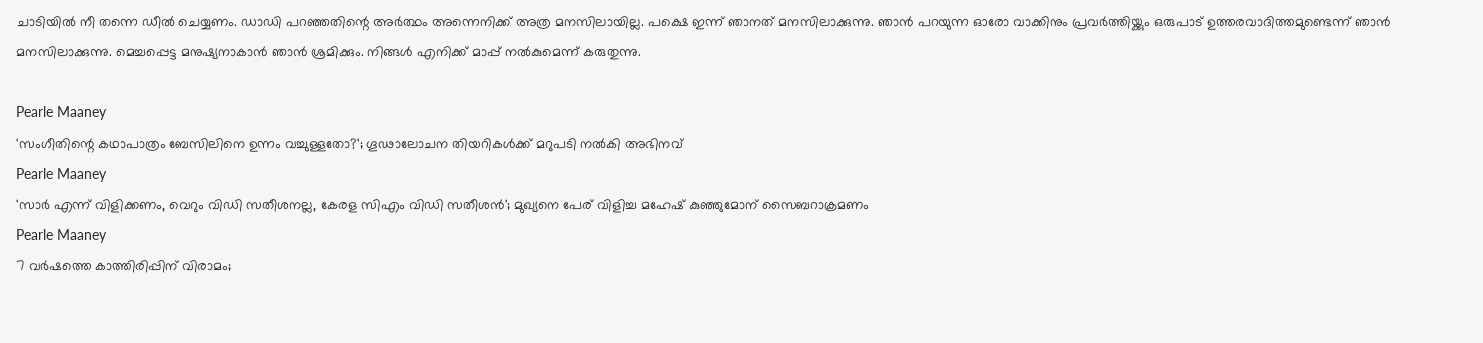ചാടിയില്‍ നീ തന്നെ ഡീല്‍ ചെയ്യണം. ഡാഡി പറഞ്ഞതിന്റെ അര്‍ത്ഥം അന്നെനിക്ക് അത്ര മനസിലായില്ല. പക്ഷെ ഇന്ന് ഞാനത് മനസിലാക്കുന്നു. ഞാന്‍ പറയുന്ന ഓരോ വാക്കിനും പ്രവര്‍ത്തിയ്ക്കും ഒരുപാട് ഉത്തരവാദിത്തമുണ്ടെന്ന് ഞാന്‍ മനസിലാക്കുന്നു. മെച്ചപ്പെട്ട മനുഷ്യനാകാന്‍ ഞാന്‍ ശ്രമിക്കും. നിങ്ങള്‍ എനിക്ക് മാപ്പ് നല്‍കുമെന്ന് കരുതുന്നു.

Pearle Maaney
'സംഗീതിന്റെ കഥാപാത്രം ബേസിലിനെ ഉന്നം വച്ചുള്ളതോ?'; ഗൂഢാലോചന തിയറികള്‍ക്ക് മറുപടി നല്‍കി അഭിനവ്
Pearle Maaney
'സാര്‍ എന്ന് വിളിക്കണം, വെറും വിഡി സതീശനല്ല, കേരള സിഎം വിഡി സതീശന്‍'; മുഖ്യനെ പേര് വിളിച്ച മഹേഷ് കുഞ്ഞുമോന് സൈബറാക്രമണം
Pearle Maaney
7 വര്‍ഷത്തെ കാത്തിരിപ്പിന് വിരാമം;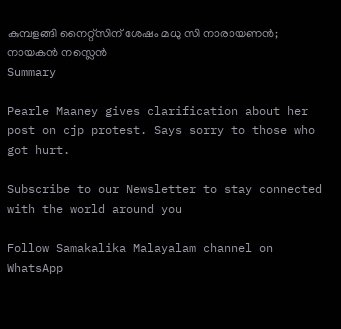കുമ്പളങ്ങി നൈറ്റ്‌സിന് ശേഷം മധു സി നാരായണന്‍; നായകന്‍ നസ്ലെന്‍
Summary

Pearle Maaney gives clarification about her post on cjp protest. Says sorry to those who got hurt.

Subscribe to our Newsletter to stay connected with the world around you

Follow Samakalika Malayalam channel on WhatsApp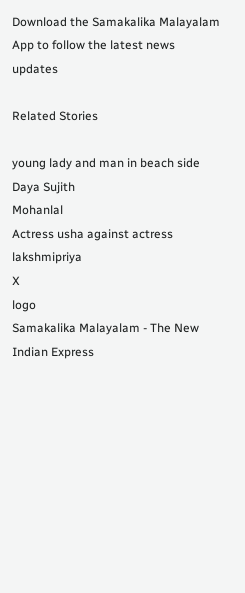Download the Samakalika Malayalam App to follow the latest news updates

Related Stories

young lady and man in beach side
Daya Sujith
Mohanlal
Actress usha against actress lakshmipriya
X
logo
Samakalika Malayalam - The New Indian Express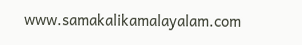www.samakalikamalayalam.com